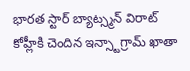భారత స్టార్ బ్యాట్స్మన్ విరాట్ కోహ్లీకి చెందిన ఇన్స్టాగ్రామ్ ఖాతా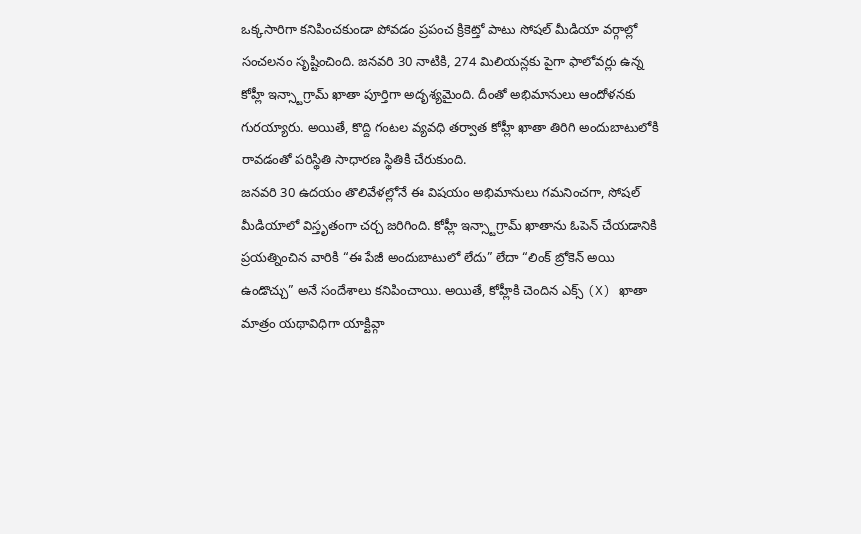ఒక్కసారిగా కనిపించకుండా పోవడం ప్రపంచ క్రికెట్తో పాటు సోషల్ మీడియా వర్గాల్లో సంచలనం సృష్టించింది. జనవరి 30 నాటికి, 274 మిలియన్లకు పైగా ఫాలోవర్లు ఉన్న కోహ్లీ ఇన్స్టాగ్రామ్ ఖాతా పూర్తిగా అదృశ్యమైంది. దీంతో అభిమానులు ఆందోళనకు గురయ్యారు. అయితే, కొద్ది గంటల వ్యవధి తర్వాత కోహ్లీ ఖాతా తిరిగి అందుబాటులోకి రావడంతో పరిస్థితి సాధారణ స్థితికి చేరుకుంది.
జనవరి 30 ఉదయం తొలివేళల్లోనే ఈ విషయం అభిమానులు గమనించగా, సోషల్ మీడియాలో విస్తృతంగా చర్చ జరిగింది. కోహ్లీ ఇన్స్టాగ్రామ్ ఖాతాను ఓపెన్ చేయడానికి ప్రయత్నించిన వారికి “ఈ పేజీ అందుబాటులో లేదు” లేదా “లింక్ బ్రోకెన్ అయి ఉండొచ్చు” అనే సందేశాలు కనిపించాయి. అయితే, కోహ్లీకి చెందిన ఎక్స్ (X) ఖాతా మాత్రం యథావిధిగా యాక్టివ్గా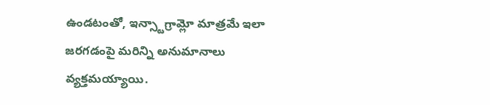ఉండటంతో, ఇన్స్టాగ్రామ్లో మాత్రమే ఇలా జరగడంపై మరిన్ని అనుమానాలు వ్యక్తమయ్యాయి.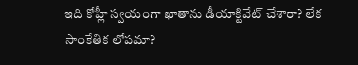ఇది కోహ్లీ స్వయంగా ఖాతాను డీయాక్టివేట్ చేశారా? లేక సాంకేతిక లోపమా?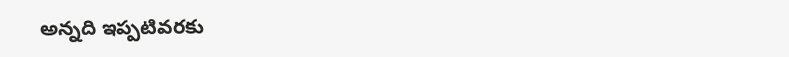అన్నది ఇప్పటివరకు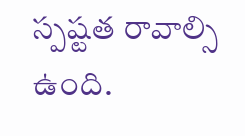స్పష్టత రావాల్సి ఉంది.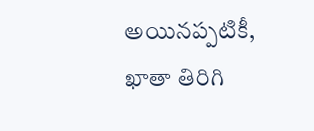అయినప్పటికీ, ఖాతా తిరిగి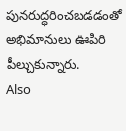పునరుద్ధరించబడడంతో అభిమానులు ఊపిరి పీల్చుకున్నారు.
Also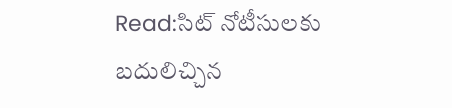Read:సిట్ నోటీసులకు బదులిచ్చిన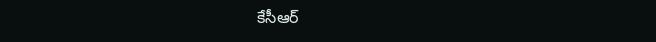కేసీఆర్